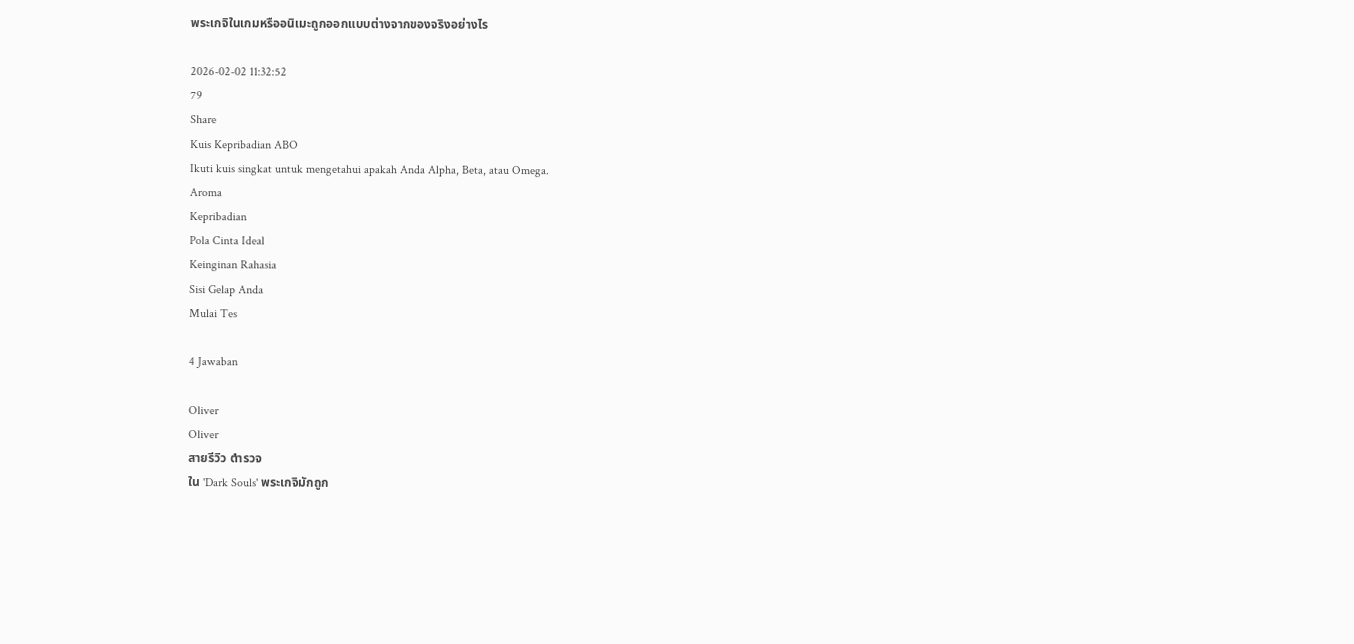พระเกจิในเกมหรืออนิเมะถูกออกแบบต่างจากของจริงอย่างไร

2026-02-02 11:32:52
79
Share
Kuis Kepribadian ABO
Ikuti kuis singkat untuk mengetahui apakah Anda Alpha, Beta, atau Omega.
Aroma
Kepribadian
Pola Cinta Ideal
Keinginan Rahasia
Sisi Gelap Anda
Mulai Tes

4 Jawaban

Oliver
Oliver
สายรีวิว ตำรวจ
ใน 'Dark Souls' พระเกจิมักถูก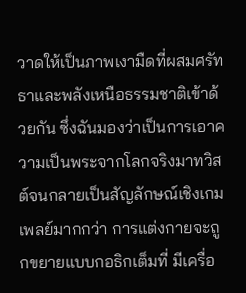วาดให้เป็นภาพเงามืดที่ผสมศรัทธาและพลังเหนือธรรมชาติเข้าด้วยกัน ซึ่งฉันมองว่าเป็นการเอาความเป็นพระจากโลกจริงมาทวิสต์จนกลายเป็นสัญลักษณ์เชิงเกมเพลย์มากกว่า การแต่งกายจะถูกขยายแบบกอธิกเต็มที่ มีเครื่อ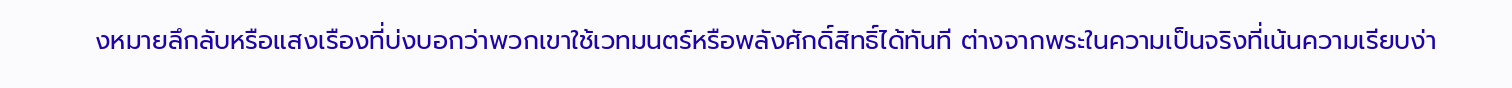งหมายลึกลับหรือแสงเรืองที่บ่งบอกว่าพวกเขาใช้เวทมนตร์หรือพลังศักดิ์สิทธิ์ได้ทันที ต่างจากพระในความเป็นจริงที่เน้นความเรียบง่า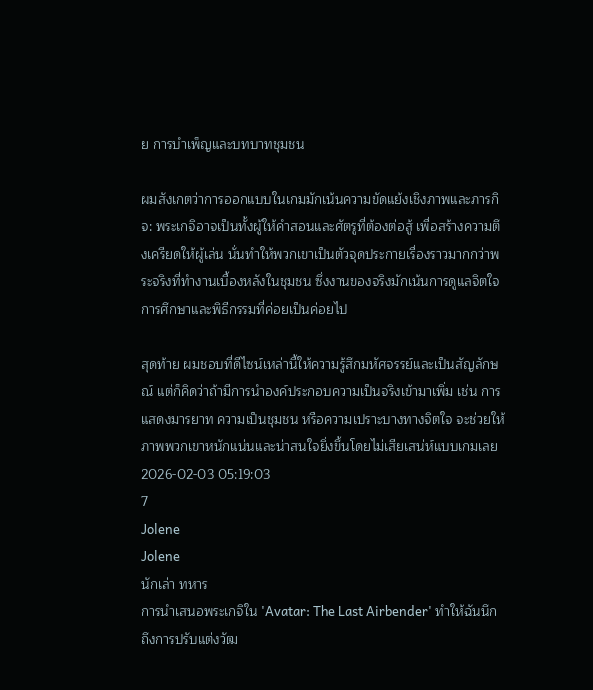ย การบำเพ็ญและบทบาทชุมชน

ผมสังเกตว่าการออกแบบในเกมมักเน้นความขัดแย้งเชิงภาพและภารกิจ: พระเกจิอาจเป็นทั้งผู้ให้คำสอนและศัตรูที่ต้องต่อสู้ เพื่อสร้างความตึงเครียดให้ผู้เล่น นั่นทำให้พวกเขาเป็นตัวจุดประกายเรื่องราวมากกว่าพระจริงที่ทำงานเบื้องหลังในชุมชน ซึ่งงานของจริงมักเน้นการดูแลจิตใจ การศึกษาและพิธีกรรมที่ค่อยเป็นค่อยไป

สุดท้าย ผมชอบที่ดีไซน์เหล่านี้ให้ความรู้สึกมหัศจรรย์และเป็นสัญลักษณ์ แต่ก็คิดว่าถ้ามีการนำองค์ประกอบความเป็นจริงเข้ามาเพิ่ม เช่น การแสดงมารยาท ความเป็นชุมชน หรือความเปราะบางทางจิตใจ จะช่วยให้ภาพพวกเขาหนักแน่นและน่าสนใจยิ่งขึ้นโดยไม่เสียเสน่ห์แบบเกมเลย
2026-02-03 05:19:03
7
Jolene
Jolene
นักเล่า ทหาร
การนำเสนอพระเกจิใน 'Avatar: The Last Airbender' ทำให้ฉันนึกถึงการปรับแต่งวัฒ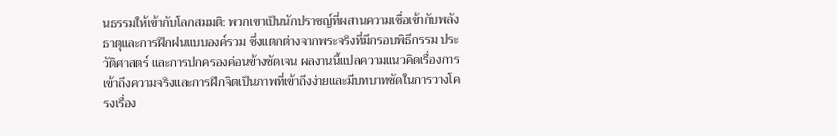นธรรมให้เข้ากับโลกสมมติ: พวกเขาเป็นนักปราชญ์ที่ผสานความเชื่อเข้ากับพลังธาตุและการฝึกฝนแบบองค์รวม ซึ่งแตกต่างจากพระจริงที่มีกรอบพิธีกรรม ประวัติศาสตร์ และการปกครองค่อนข้างชัดเจน ผลงานนี้แปลความแนวคิดเรื่องการเข้าถึงความจริงและการฝึกจิตเป็นภาพที่เข้าถึงง่ายและมีบทบาทชัดในการวางโครงเรื่อง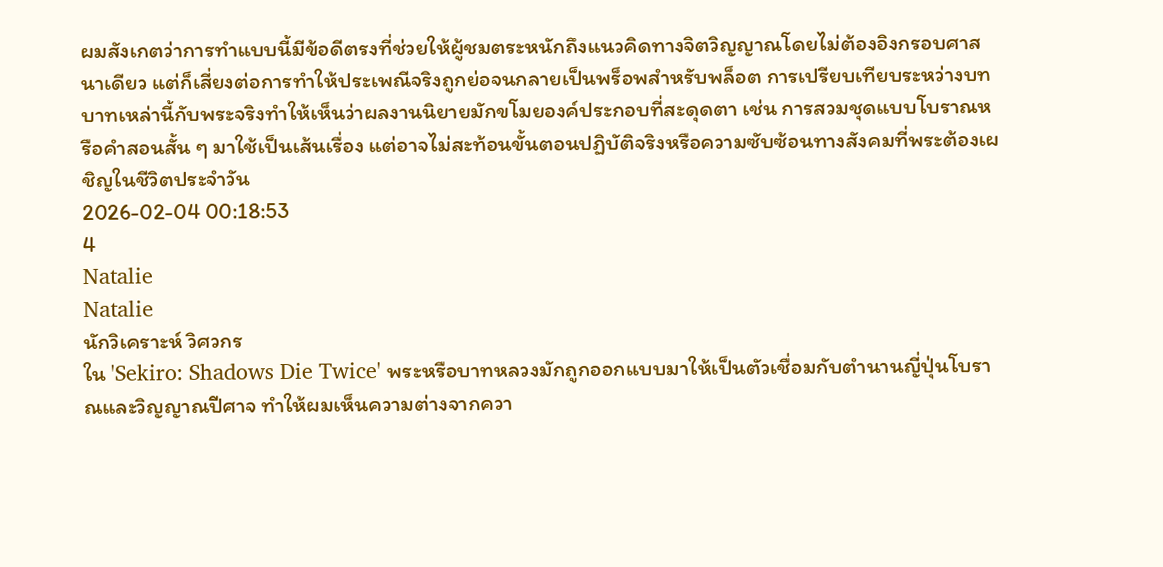ผมสังเกตว่าการทำแบบนี้มีข้อดีตรงที่ช่วยให้ผู้ชมตระหนักถึงแนวคิดทางจิตวิญญาณโดยไม่ต้องอิงกรอบศาสนาเดียว แต่ก็เสี่ยงต่อการทำให้ประเพณีจริงถูกย่อจนกลายเป็นพร็อพสำหรับพล็อต การเปรียบเทียบระหว่างบทบาทเหล่านี้กับพระจริงทำให้เห็นว่าผลงานนิยายมักขโมยองค์ประกอบที่สะดุดตา เช่น การสวมชุดแบบโบราณหรือคำสอนสั้น ๆ มาใช้เป็นเส้นเรื่อง แต่อาจไม่สะท้อนขั้นตอนปฏิบัติจริงหรือความซับซ้อนทางสังคมที่พระต้องเผชิญในชีวิตประจำวัน
2026-02-04 00:18:53
4
Natalie
Natalie
นักวิเคราะห์ วิศวกร
ใน 'Sekiro: Shadows Die Twice' พระหรือบาทหลวงมักถูกออกแบบมาให้เป็นตัวเชื่อมกับตำนานญี่ปุ่นโบราณและวิญญาณปีศาจ ทำให้ผมเห็นความต่างจากควา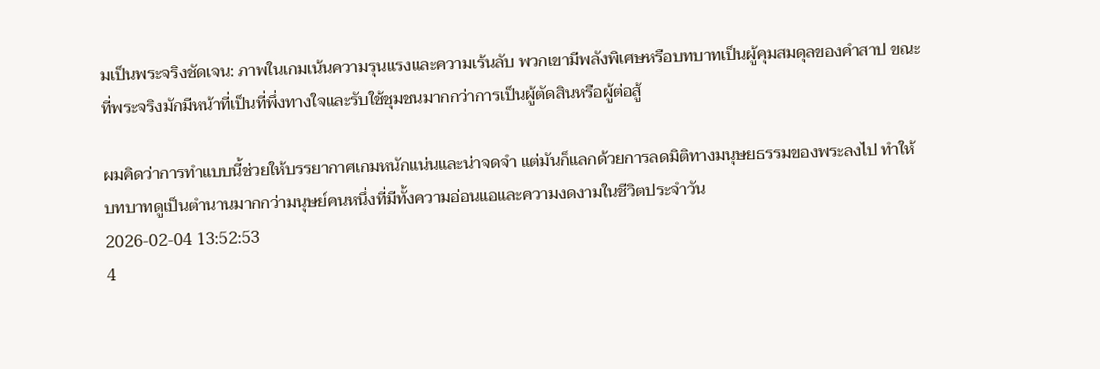มเป็นพระจริงชัดเจน: ภาพในเกมเน้นความรุนแรงและความเร้นลับ พวกเขามีพลังพิเศษหรือบทบาทเป็นผู้คุมสมดุลของคำสาป ขณะที่พระจริงมักมีหน้าที่เป็นที่พึ่งทางใจและรับใช้ชุมชนมากกว่าการเป็นผู้ตัดสินหรือผู้ต่อสู้

ผมคิดว่าการทำแบบนี้ช่วยให้บรรยากาศเกมหนักแน่นและน่าจดจำ แต่มันก็แลกด้วยการลดมิติทางมนุษยธรรมของพระลงไป ทำให้บทบาทดูเป็นตำนานมากกว่ามนุษย์คนหนึ่งที่มีทั้งความอ่อนแอและความงดงามในชีวิตประจำวัน
2026-02-04 13:52:53
4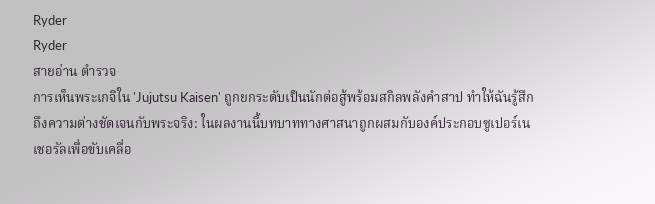Ryder
Ryder
สายอ่าน ตำรวจ
การเห็นพระเกจิใน 'Jujutsu Kaisen' ถูกยกระดับเป็นนักต่อสู้พร้อมสกิลพลังคำสาป ทำให้ฉันรู้สึกถึงความต่างชัดเจนกับพระจริง: ในผลงานนี้บทบาททางศาสนาถูกผสมกับองค์ประกอบซูเปอร์เนเชอรัลเพื่อขับเคลื่อ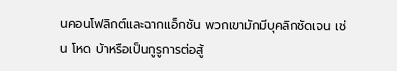นคอนโฟลิกต์และฉากแอ็กชัน พวกเขามักมีบุคลิกชัดเจน เช่น โหด บ้าหรือเป็นกูรูการต่อสู้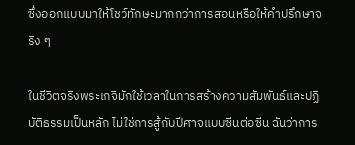ซึ่งออกแบบมาให้โชว์ทักษะมากกว่าการสอนหรือให้คำปรึกษาจริง ๆ

ในชีวิตจริงพระเกจิมักใช้เวลาในการสร้างความสัมพันธ์และปฏิบัติธรรมเป็นหลัก ไม่ใช่การสู้กับปีศาจแบบซีนต่อซีน ฉันว่าการ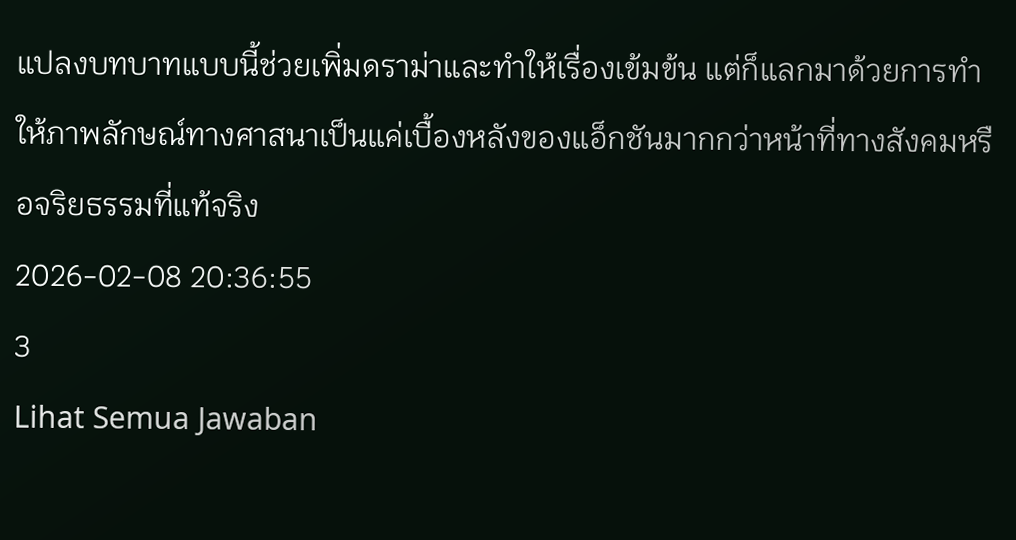แปลงบทบาทแบบนี้ช่วยเพิ่มดราม่าและทำให้เรื่องเข้มข้น แต่ก็แลกมาด้วยการทำให้ภาพลักษณ์ทางศาสนาเป็นแค่เบื้องหลังของแอ็กชันมากกว่าหน้าที่ทางสังคมหรือจริยธรรมที่แท้จริง
2026-02-08 20:36:55
3
Lihat Semua Jawaban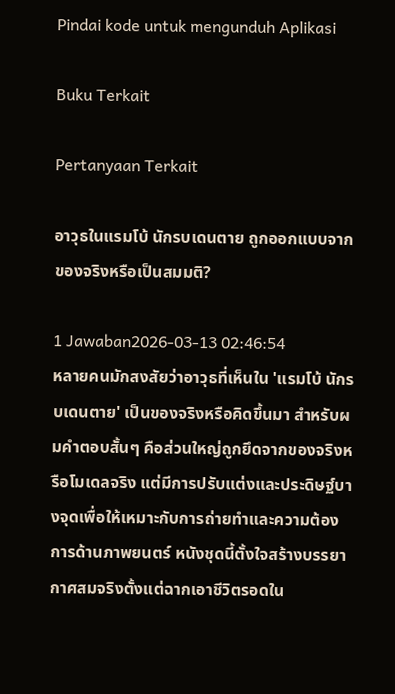Pindai kode untuk mengunduh Aplikasi

Buku Terkait

Pertanyaan Terkait

อาวุธในแรมโบ้ นักรบเดนตาย ถูกออกแบบจากของจริงหรือเป็นสมมติ?

1 Jawaban2026-03-13 02:46:54
หลายคนมักสงสัยว่าอาวุธที่เห็นใน 'แรมโบ้ นักรบเดนตาย' เป็นของจริงหรือคิดขึ้นมา สำหรับผมคำตอบสั้นๆ คือส่วนใหญ่ถูกยึดจากของจริงหรือโมเดลจริง แต่มีการปรับแต่งและประดิษฐ์บางจุดเพื่อให้เหมาะกับการถ่ายทำและความต้องการด้านภาพยนตร์ หนังชุดนี้ตั้งใจสร้างบรรยากาศสมจริงตั้งแต่ฉากเอาชีวิตรอดใน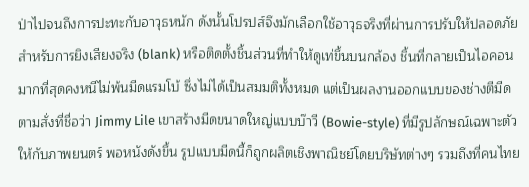ป่าไปจนถึงการปะทะกับอาวุธหนัก ดังนั้นโปรปส์จึงมักเลือกใช้อาวุธจริงที่ผ่านการปรับให้ปลอดภัยสำหรับการยิงเสียงจริง (blank) หรือติดตั้งชิ้นส่วนที่ทำให้ดูเท่ขึ้นบนกล้อง ชิ้นที่กลายเป็นไอคอนมากที่สุดคงหนีไม่พ้นมีดแรมโบ้ ซึ่งไม่ได้เป็นสมมติทั้งหมด แต่เป็นผลงานออกแบบของช่างตีมีดตามสั่งที่ชื่อว่า Jimmy Lile เขาสร้างมีดขนาดใหญ่แบบบ๊าวี (Bowie-style) ที่มีรูปลักษณ์เฉพาะตัวให้กับภาพยนตร์ พอหนังดังขึ้น รูปแบบมีดนี้ก็ถูกผลิตเชิงพาณิชย์โดยบริษัทต่างๆ รวมถึงที่คนไทย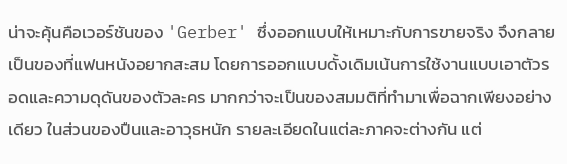น่าจะคุ้นคือเวอร์ชันของ 'Gerber' ซึ่งออกแบบให้เหมาะกับการขายจริง จึงกลายเป็นของที่แฟนหนังอยากสะสม โดยการออกแบบดั้งเดิมเน้นการใช้งานแบบเอาตัวรอดและความดุดันของตัวละคร มากกว่าจะเป็นของสมมติที่ทำมาเพื่อฉากเพียงอย่างเดียว ในส่วนของปืนและอาวุธหนัก รายละเอียดในแต่ละภาคจะต่างกัน แต่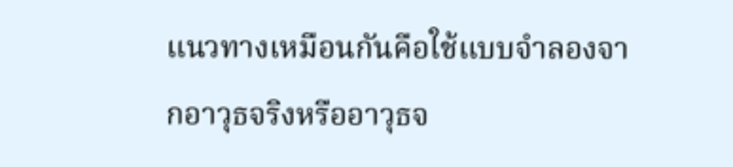แนวทางเหมือนกันคือใช้แบบจำลองจากอาวุธจริงหรืออาวุธจ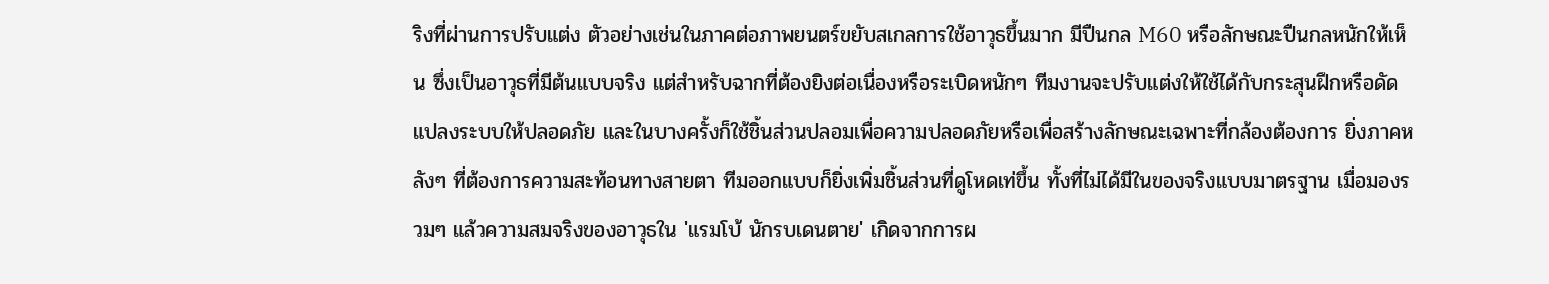ริงที่ผ่านการปรับแต่ง ตัวอย่างเช่นในภาคต่อภาพยนตร์ขยับสเกลการใช้อาวุธขึ้นมาก มีปืนกล M60 หรือลักษณะปืนกลหนักให้เห็น ซึ่งเป็นอาวุธที่มีต้นแบบจริง แต่สำหรับฉากที่ต้องยิงต่อเนื่องหรือระเบิดหนักๆ ทีมงานจะปรับแต่งให้ใช้ได้กับกระสุนฝึกหรือดัดแปลงระบบให้ปลอดภัย และในบางครั้งก็ใช้ชิ้นส่วนปลอมเพื่อความปลอดภัยหรือเพื่อสร้างลักษณะเฉพาะที่กล้องต้องการ ยิ่งภาคหลังๆ ที่ต้องการความสะท้อนทางสายตา ทีมออกแบบก็ยิ่งเพิ่มชิ้นส่วนที่ดูโหดเท่ขึ้น ทั้งที่ไม่ได้มีในของจริงแบบมาตรฐาน เมื่อมองรวมๆ แล้วความสมจริงของอาวุธใน 'แรมโบ้ นักรบเดนตาย' เกิดจากการผ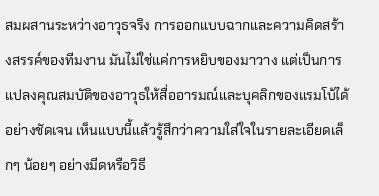สมผสานระหว่างอาวุธจริง การออกแบบฉากและความคิดสร้างสรรค์ของทีมงาน มันไม่ใช่แค่การหยิบของมาวาง แต่เป็นการแปลงคุณสมบัติของอาวุธให้สื่ออารมณ์และบุคลิกของแรมโบ้ได้อย่างชัดเจน เห็นแบบนี้แล้วรู้สึกว่าความใส่ใจในรายละเอียดเล็กๆ น้อยๆ อย่างมีดหรือวิธี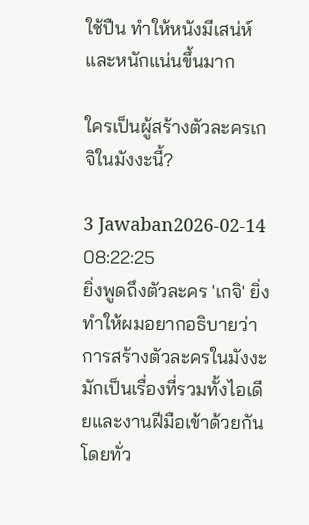ใช้ปืน ทำให้หนังมีเสน่ห์และหนักแน่นขึ้นมาก

ใครเป็นผู้สร้างตัวละครเกจิในมังงะนี้?

3 Jawaban2026-02-14 08:22:25
ยิ่งพูดถึงตัวละคร 'เกจิ' ยิ่งทำให้ผมอยากอธิบายว่าการสร้างตัวละครในมังงะมักเป็นเรื่องที่รวมทั้งไอเดียและงานฝีมือเข้าด้วยกัน โดยทั่ว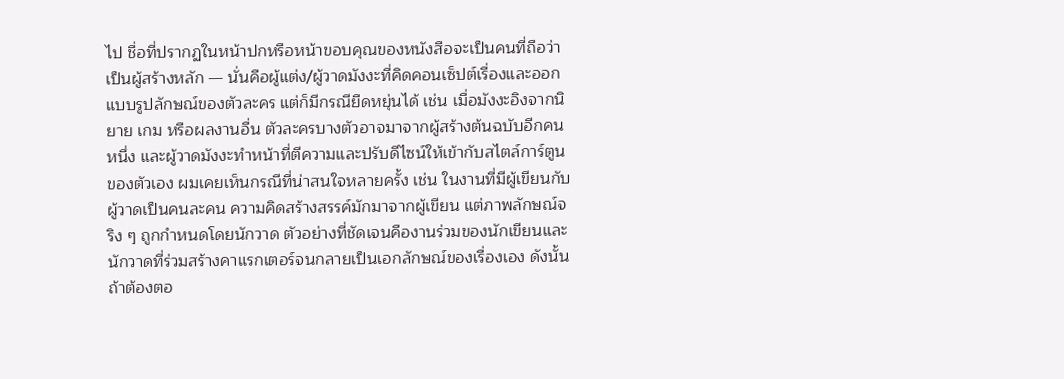ไป ชื่อที่ปรากฏในหน้าปกหรือหน้าขอบคุณของหนังสือจะเป็นคนที่ถือว่าเป็นผู้สร้างหลัก — นั่นคือผู้แต่ง/ผู้วาดมังงะที่คิดคอนเซ็ปต์เรื่องและออกแบบรูปลักษณ์ของตัวละคร แต่ก็มีกรณียืดหยุ่นได้ เช่น เมื่อมังงะอิงจากนิยาย เกม หรือผลงานอื่น ตัวละครบางตัวอาจมาจากผู้สร้างต้นฉบับอีกคนหนึ่ง และผู้วาดมังงะทำหน้าที่ตีความและปรับดีไซน์ให้เข้ากับสไตล์การ์ตูนของตัวเอง ผมเคยเห็นกรณีที่น่าสนใจหลายครั้ง เช่น ในงานที่มีผู้เขียนกับผู้วาดเป็นคนละคน ความคิดสร้างสรรค์มักมาจากผู้เขียน แต่ภาพลักษณ์จริง ๆ ถูกกำหนดโดยนักวาด ตัวอย่างที่ชัดเจนคืองานร่วมของนักเขียนและนักวาดที่ร่วมสร้างคาแรกเตอร์จนกลายเป็นเอกลักษณ์ของเรื่องเอง ดังนั้น ถ้าต้องตอ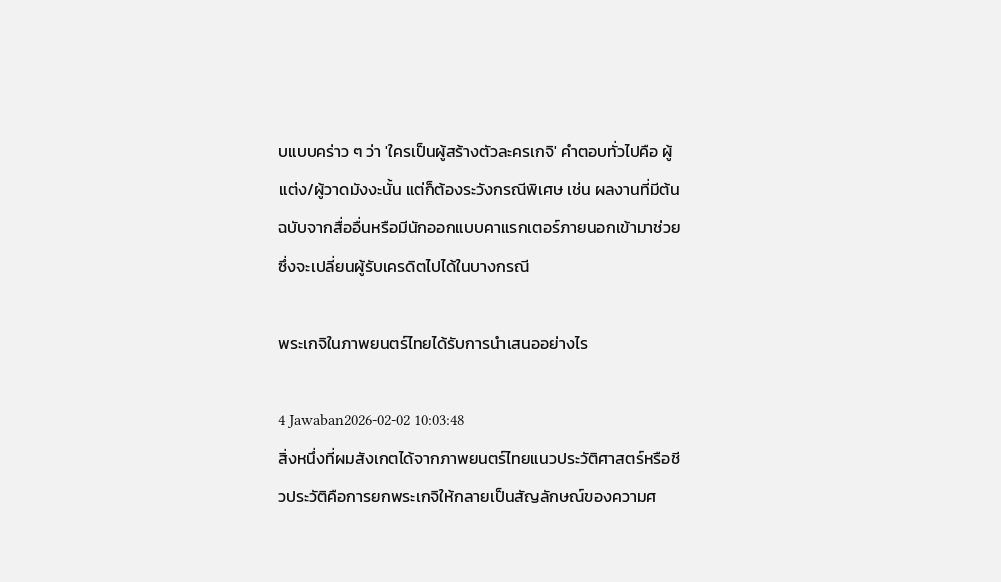บแบบคร่าว ๆ ว่า 'ใครเป็นผู้สร้างตัวละครเกจิ' คำตอบทั่วไปคือ ผู้แต่ง/ผู้วาดมังงะนั้น แต่ก็ต้องระวังกรณีพิเศษ เช่น ผลงานที่มีต้นฉบับจากสื่ออื่นหรือมีนักออกแบบคาแรกเตอร์ภายนอกเข้ามาช่วย ซึ่งจะเปลี่ยนผู้รับเครดิตไปได้ในบางกรณี

พระเกจิในภาพยนตร์ไทยได้รับการนำเสนออย่างไร

4 Jawaban2026-02-02 10:03:48
สิ่งหนึ่งที่ผมสังเกตได้จากภาพยนตร์ไทยแนวประวัติศาสตร์หรือชีวประวัติคือการยกพระเกจิให้กลายเป็นสัญลักษณ์ของความศ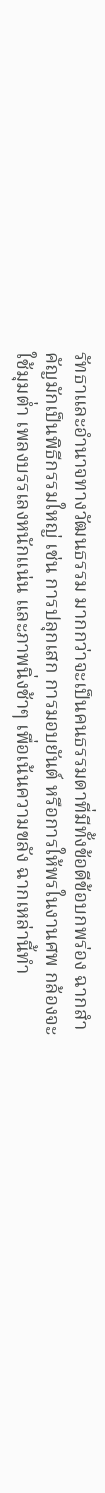รัทธาและอำนาจทางวัฒนธรรม มากกว่าจะเป็นคนธรรมดาที่มีทั้งข้อดีข้อบกพร่อง ฉากสำคัญมักเป็นพิธีกรรมใหญ่ เช่น การปลุกเสก การมอบยันต์ หรือการให้พรในงานศพ กล้องจะใช้มุมต่ำ เพลงบรรเลงหนักแน่น และภาพนิ่งช้าๆ เพื่อเน้นความขลัง ฉากเหล่านี้ทำ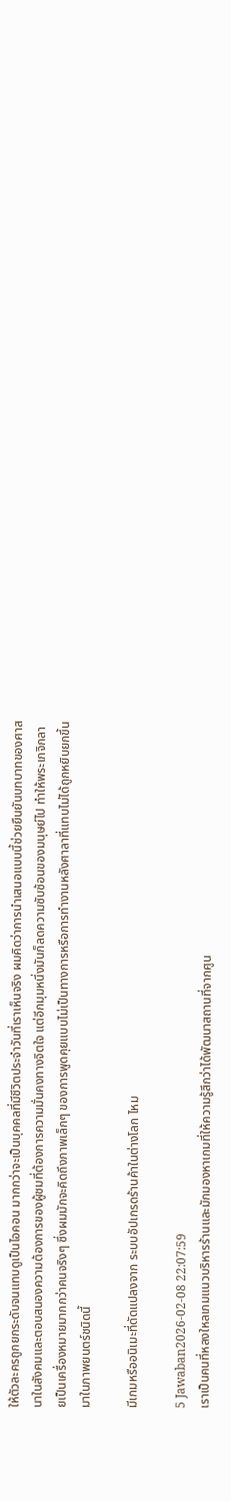ให้ตัวละครถูกยกระดับจนแทบดูเป็นไอคอน มากกว่าจะเป็นบุคคลที่มีชีวิตประจำวันที่เราเห็นจริง ผมคิดว่าการนำเสนอแบบนี้ช่วยยืนยันบทบาทของศาสนาในสังคมและตอบสนองความต้องการของผู้ชมที่ต้องการความมั่นคงทางจิตใจ แต่อีกมุมหนึ่งมันก็ลดความซับซ้อนของมนุษย์ไป ทำให้พระเกจิกลายเป็นเครื่องหมายมากกว่าคนจริงๆ ซึ่งผมมักจะคิดถึงภาพเล็กๆ ของการพูดคุยแบบไม่เป็นทางการหรือการทำงานหลังศาลาที่แทบไม่ได้ถูกหยิบยกขึ้นมาในภาพยนตร์ชนิดนี้

มีเกมหรืออนิเมะที่ดัดแปลงจาก ระบบอัปเกรดร้านค้าในต่างโลก ไหม

5 Jawaban2026-02-08 22:07:59
เราเป็นคนที่หลงใหลเกมแนวบริหารร้านและมักมองหาเกมที่ให้ความรู้สึกว่าได้พัฒนาสถานที่จากศูน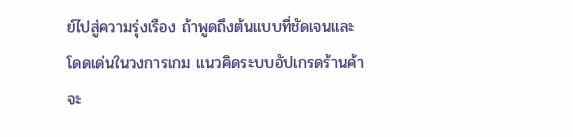ย์ไปสู่ความรุ่งเรือง ถ้าพูดถึงต้นแบบที่ชัดเจนและโดดเด่นในวงการเกม แนวคิดระบบอัปเกรดร้านค้าจะ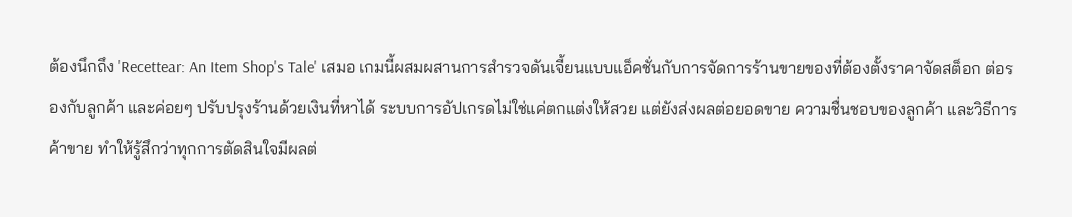ต้องนึกถึง 'Recettear: An Item Shop's Tale' เสมอ เกมนี้ผสมผสานการสำรวจดันเจี้ยนแบบแอ็คชั่นกับการจัดการร้านขายของที่ต้องตั้งราคาจัดสต็อก ต่อรองกับลูกค้า และค่อยๆ ปรับปรุงร้านด้วยเงินที่หาได้ ระบบการอัปเกรดไม่ใช่แค่ตกแต่งให้สวย แต่ยังส่งผลต่อยอดขาย ความชื่นชอบของลูกค้า และวิธีการค้าขาย ทำให้รู้สึกว่าทุกการตัดสินใจมีผลต่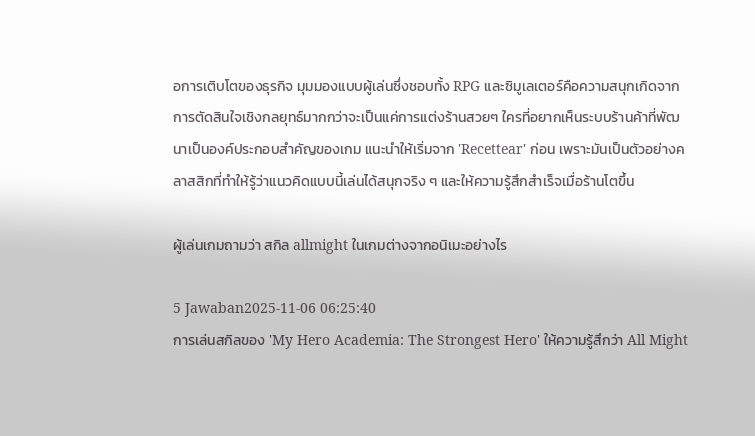อการเติบโตของธุรกิจ มุมมองแบบผู้เล่นซึ่งชอบทั้ง RPG และซิมูเลเตอร์คือความสนุกเกิดจากการตัดสินใจเชิงกลยุทธ์มากกว่าจะเป็นแค่การแต่งร้านสวยๆ ใครที่อยากเห็นระบบร้านค้าที่พัฒนาเป็นองค์ประกอบสำคัญของเกม แนะนำให้เริ่มจาก 'Recettear' ก่อน เพราะมันเป็นตัวอย่างคลาสสิกที่ทำให้รู้ว่าแนวคิดแบบนี้เล่นได้สนุกจริง ๆ และให้ความรู้สึกสำเร็จเมื่อร้านโตขึ้น

ผู้เล่นเกมถามว่า สกิล allmight ในเกมต่างจากอนิเมะอย่างไร

5 Jawaban2025-11-06 06:25:40
การเล่นสกิลของ 'My Hero Academia: The Strongest Hero' ให้ความรู้สึกว่า All Might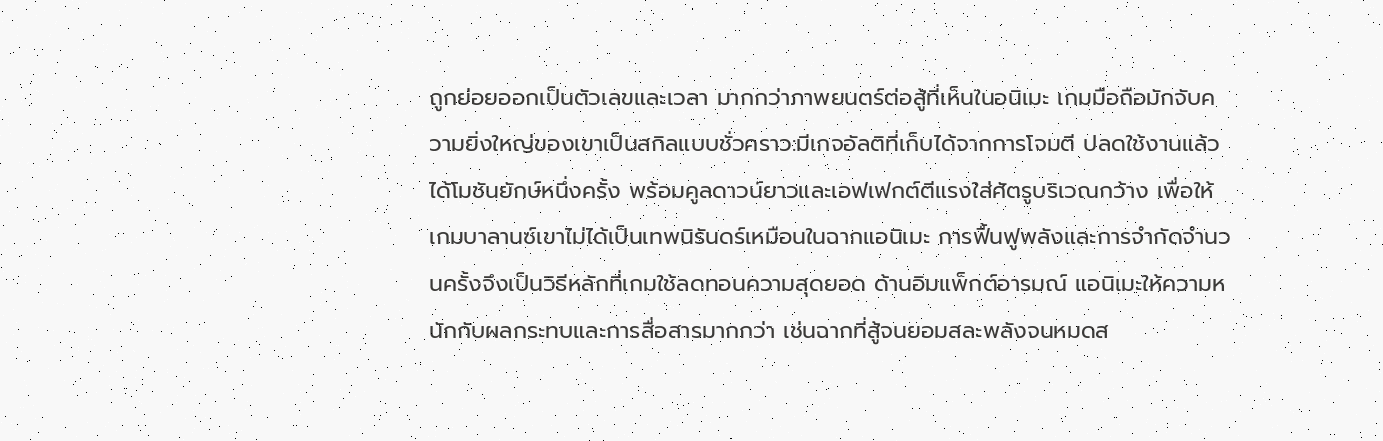ถูกย่อยออกเป็นตัวเลขและเวลา มากกว่าภาพยนตร์ต่อสู้ที่เห็นในอนิเมะ เกมมือถือมักจับความยิ่งใหญ่ของเขาเป็นสกิลแบบชั่วคราว:มีเกจอัลติที่เก็บได้จากการโจมตี ปลดใช้งานแล้วได้โมชันยักษ์หนึ่งครั้ง พร้อมคูลดาวน์ยาวและเอฟเฟกต์ตีแรงใส่ศัตรูบริเวณกว้าง เพื่อให้เกมบาลานซ์เขาไม่ได้เป็นเทพนิรันดร์เหมือนในฉากแอนิเมะ การฟื้นฟูพลังและการจำกัดจำนวนครั้งจึงเป็นวิธีหลักที่เกมใช้ลดทอนความสุดยอด ด้านอิมแพ็กต์อารมณ์ แอนิเมะให้ความหนักกับผลกระทบและการสื่อสารมากกว่า เช่นฉากที่สู้จนยอมสละพลังจนหมดส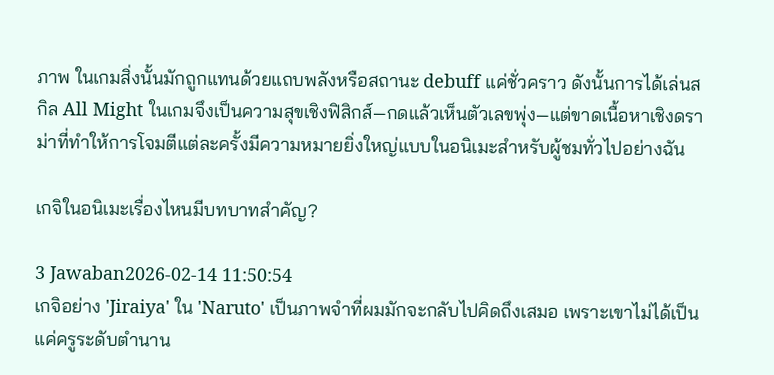ภาพ ในเกมสิ่งนั้นมักถูกแทนด้วยแถบพลังหรือสถานะ debuff แค่ชั่วคราว ดังนั้นการได้เล่นสกิล All Might ในเกมจึงเป็นความสุขเชิงฟิสิกส์—กดแล้วเห็นตัวเลขพุ่ง—แต่ขาดเนื้อหาเชิงดราม่าที่ทำให้การโจมตีแต่ละครั้งมีความหมายยิ่งใหญ่แบบในอนิเมะสำหรับผู้ชมทั่วไปอย่างฉัน

เกจิในอนิเมะเรื่องไหนมีบทบาทสำคัญ?

3 Jawaban2026-02-14 11:50:54
เกจิอย่าง 'Jiraiya' ใน 'Naruto' เป็นภาพจำที่ผมมักจะกลับไปคิดถึงเสมอ เพราะเขาไม่ได้เป็นแค่ครูระดับตำนาน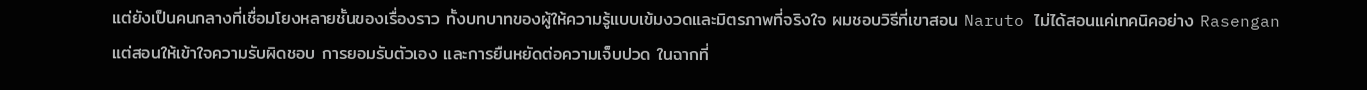แต่ยังเป็นคนกลางที่เชื่อมโยงหลายชั้นของเรื่องราว ทั้งบทบาทของผู้ให้ความรู้แบบเข้มงวดและมิตรภาพที่จริงใจ ผมชอบวิธีที่เขาสอน Naruto ไม่ได้สอนแค่เทคนิคอย่าง Rasengan แต่สอนให้เข้าใจความรับผิดชอบ การยอมรับตัวเอง และการยืนหยัดต่อความเจ็บปวด ในฉากที่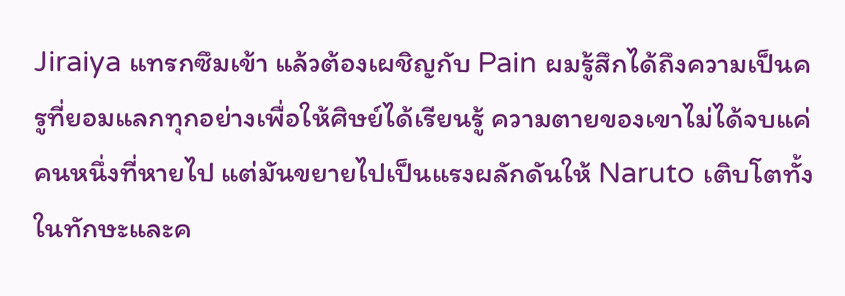Jiraiya แทรกซึมเข้า แล้วต้องเผชิญกับ Pain ผมรู้สึกได้ถึงความเป็นครูที่ยอมแลกทุกอย่างเพื่อให้ศิษย์ได้เรียนรู้ ความตายของเขาไม่ได้จบแค่คนหนึ่งที่หายไป แต่มันขยายไปเป็นแรงผลักดันให้ Naruto เติบโตทั้งในทักษะและค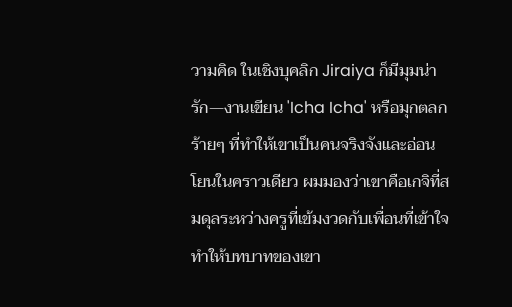วามคิด ในเชิงบุคลิก Jiraiya ก็มีมุมน่ารัก—งานเขียน 'Icha Icha' หรือมุกตลกร้ายๆ ที่ทำให้เขาเป็นคนจริงจังและอ่อนโยนในคราวเดียว ผมมองว่าเขาคือเกจิที่สมดุลระหว่างครูที่เข้มงวดกับเพื่อนที่เข้าใจ ทำให้บทบาทของเขา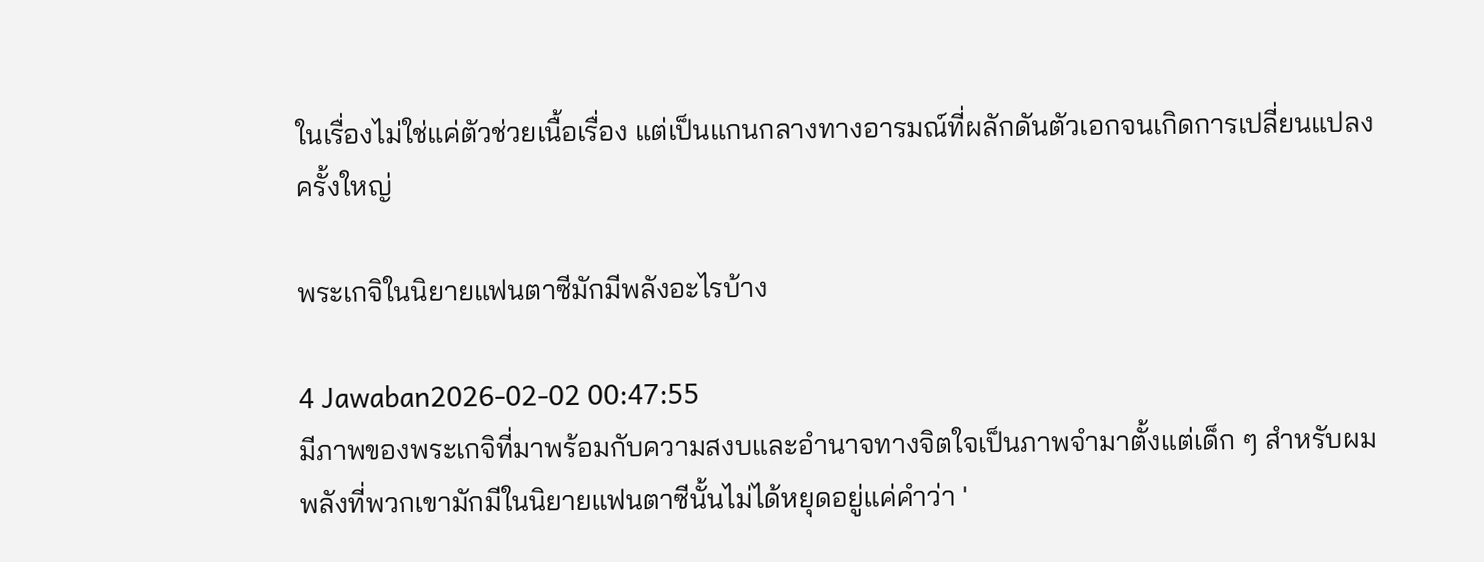ในเรื่องไม่ใช่แค่ตัวช่วยเนื้อเรื่อง แต่เป็นแกนกลางทางอารมณ์ที่ผลักดันตัวเอกจนเกิดการเปลี่ยนแปลงครั้งใหญ่

พระเกจิในนิยายแฟนตาซีมักมีพลังอะไรบ้าง

4 Jawaban2026-02-02 00:47:55
มีภาพของพระเกจิที่มาพร้อมกับความสงบและอำนาจทางจิตใจเป็นภาพจำมาตั้งแต่เด็ก ๆ สำหรับผม พลังที่พวกเขามักมีในนิยายแฟนตาซีนั้นไม่ได้หยุดอยู่แค่คำว่า '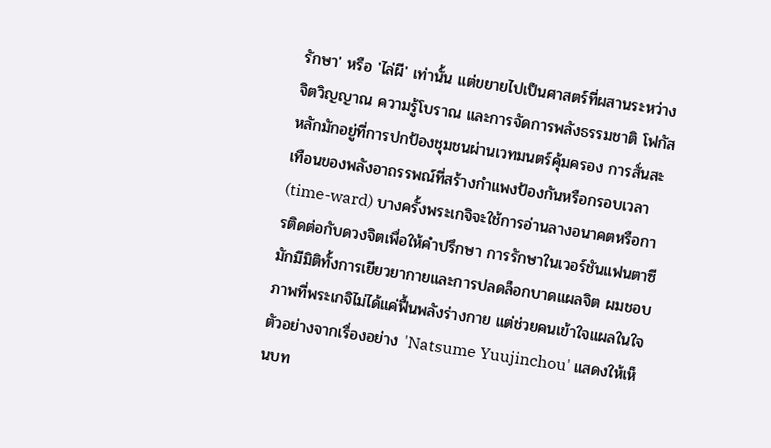รักษา' หรือ 'ไล่ผี' เท่านั้น แต่ขยายไปเป็นศาสตร์ที่ผสานระหว่างจิตวิญญาณ ความรู้โบราณ และการจัดการพลังธรรมชาติ โฟกัสหลักมักอยู่ที่การปกป้องชุมชนผ่านเวทมนตร์คุ้มครอง การสั่นสะเทือนของพลังอาถรรพณ์ที่สร้างกำแพงป้องกันหรือกรอบเวลา (time-ward) บางครั้งพระเกจิจะใช้การอ่านลางอนาคตหรือการติดต่อกับดวงจิตเพื่อให้คำปรึกษา การรักษาในเวอร์ชันแฟนตาซีมักมีมิติทั้งการเยียวยากายและการปลดล็อกบาดแผลจิต ผมชอบภาพที่พระเกจิไม่ได้แค่ฟื้นพลังร่างกาย แต่ช่วยคนเข้าใจแผลในใจ ตัวอย่างจากเรื่องอย่าง 'Natsume Yuujinchou' แสดงให้เห็นบท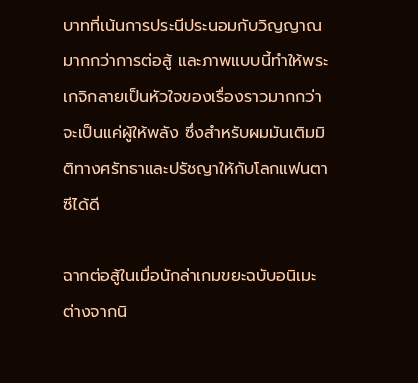บาทที่เน้นการประนีประนอมกับวิญญาณมากกว่าการต่อสู้ และภาพแบบนี้ทำให้พระเกจิกลายเป็นหัวใจของเรื่องราวมากกว่าจะเป็นแค่ผู้ให้พลัง ซึ่งสำหรับผมมันเติมมิติทางศรัทธาและปรัชญาให้กับโลกแฟนตาซีได้ดี

ฉากต่อสู้ในเมื่อนักล่าเกมขยะฉบับอนิเมะต่างจากนิ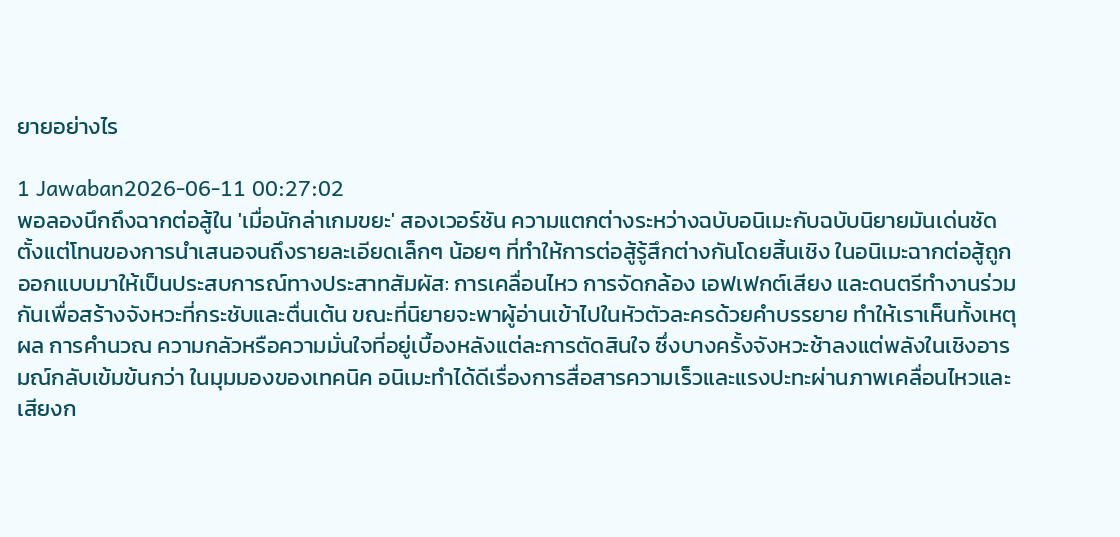ยายอย่างไร

1 Jawaban2026-06-11 00:27:02
พอลองนึกถึงฉากต่อสู้ใน 'เมื่อนักล่าเกมขยะ' สองเวอร์ชัน ความแตกต่างระหว่างฉบับอนิเมะกับฉบับนิยายมันเด่นชัดตั้งแต่โทนของการนำเสนอจนถึงรายละเอียดเล็กๆ น้อยๆ ที่ทำให้การต่อสู้รู้สึกต่างกันโดยสิ้นเชิง ในอนิเมะฉากต่อสู้ถูกออกแบบมาให้เป็นประสบการณ์ทางประสาทสัมผัส: การเคลื่อนไหว การจัดกล้อง เอฟเฟกต์เสียง และดนตรีทำงานร่วมกันเพื่อสร้างจังหวะที่กระชับและตื่นเต้น ขณะที่นิยายจะพาผู้อ่านเข้าไปในหัวตัวละครด้วยคำบรรยาย ทำให้เราเห็นทั้งเหตุผล การคำนวณ ความกลัวหรือความมั่นใจที่อยู่เบื้องหลังแต่ละการตัดสินใจ ซึ่งบางครั้งจังหวะช้าลงแต่พลังในเชิงอารมณ์กลับเข้มข้นกว่า ในมุมมองของเทคนิค อนิเมะทำได้ดีเรื่องการสื่อสารความเร็วและแรงปะทะผ่านภาพเคลื่อนไหวและเสียงก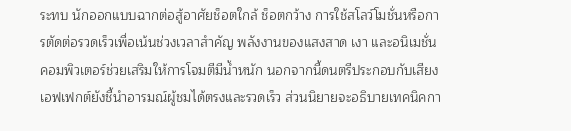ระทบ นักออกแบบฉากต่อสู้อาศัยช็อตใกล้ ช็อตกว้าง การใช้สโลว์โมชั่นหรือการตัดต่อรวดเร็วเพื่อเน้นช่วงเวลาสำคัญ พลังงานของแสงสาด เงา และอนิเมชั่นคอมพิวเตอร์ช่วยเสริมให้การโจมตีมีน้ำหนัก นอกจากนี้ดนตรีประกอบกับเสียงเอฟเฟกต์ยังชี้นำอารมณ์ผู้ชมได้ตรงและรวดเร็ว ส่วนนิยายจะอธิบายเทคนิคกา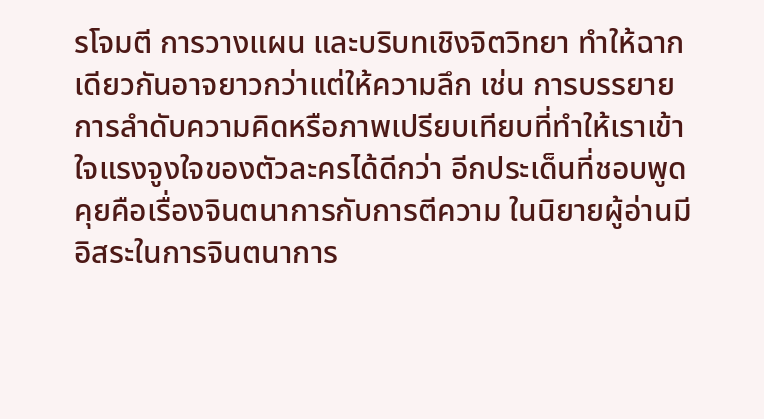รโจมตี การวางแผน และบริบทเชิงจิตวิทยา ทำให้ฉากเดียวกันอาจยาวกว่าแต่ให้ความลึก เช่น การบรรยายการลำดับความคิดหรือภาพเปรียบเทียบที่ทำให้เราเข้าใจแรงจูงใจของตัวละครได้ดีกว่า อีกประเด็นที่ชอบพูดคุยคือเรื่องจินตนาการกับการตีความ ในนิยายผู้อ่านมีอิสระในการจินตนาการ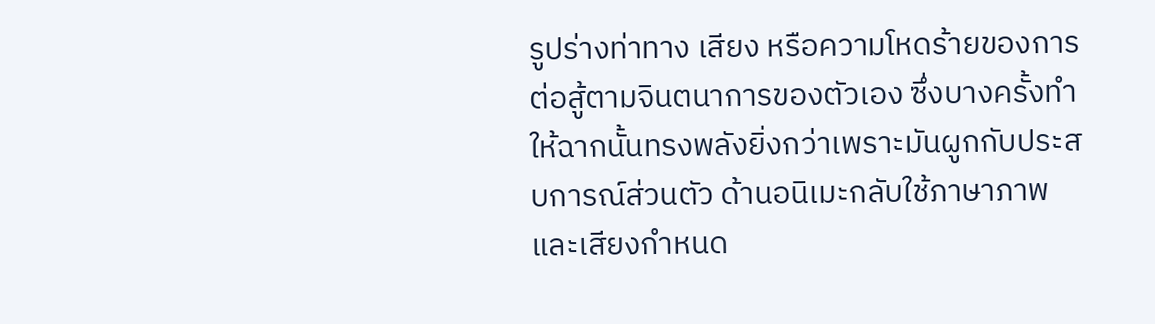รูปร่างท่าทาง เสียง หรือความโหดร้ายของการต่อสู้ตามจินตนาการของตัวเอง ซึ่งบางครั้งทำให้ฉากนั้นทรงพลังยิ่งกว่าเพราะมันผูกกับประสบการณ์ส่วนตัว ด้านอนิเมะกลับใช้ภาษาภาพและเสียงกำหนด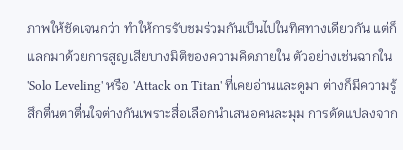ภาพให้ชัดเจนกว่า ทำให้การรับชมร่วมกันเป็นไปในทิศทางเดียวกัน แต่ก็แลกมาด้วยการสูญเสียบางมิติของความคิดภายใน ตัวอย่างเช่นฉากใน 'Solo Leveling' หรือ 'Attack on Titan' ที่เคยอ่านและดูมา ต่างก็มีความรู้สึกตื่นตาตื่นใจต่างกันเพราะสื่อเลือกนำเสนอคนละมุม การดัดแปลงจาก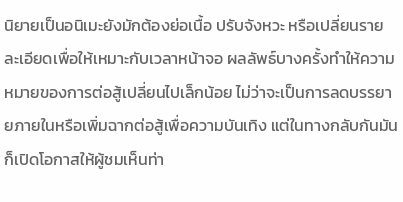นิยายเป็นอนิเมะยังมักต้องย่อเนื้อ ปรับจังหวะ หรือเปลี่ยนรายละเอียดเพื่อให้เหมาะกับเวลาหน้าจอ ผลลัพธ์บางครั้งทำให้ความหมายของการต่อสู้เปลี่ยนไปเล็กน้อย ไม่ว่าจะเป็นการลดบรรยายภายในหรือเพิ่มฉากต่อสู้เพื่อความบันเทิง แต่ในทางกลับกันมันก็เปิดโอกาสให้ผู้ชมเห็นท่า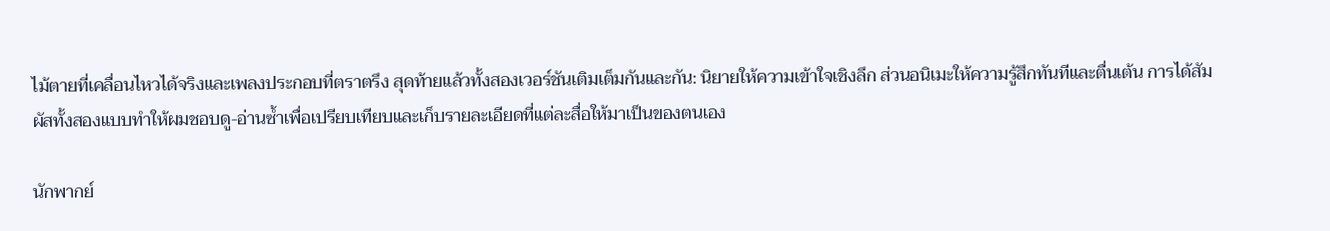ไม้ตายที่เคลื่อนไหวได้จริงและเพลงประกอบที่ตราตรึง สุดท้ายแล้วทั้งสองเวอร์ชันเติมเต็มกันและกัน: นิยายให้ความเข้าใจเชิงลึก ส่วนอนิเมะให้ความรู้สึกทันทีและตื่นเต้น การได้สัมผัสทั้งสองแบบทำให้ผมชอบดู-อ่านซ้ำเพื่อเปรียบเทียบและเก็บรายละเอียดที่แต่ละสื่อให้มาเป็นของตนเอง

นักพากย์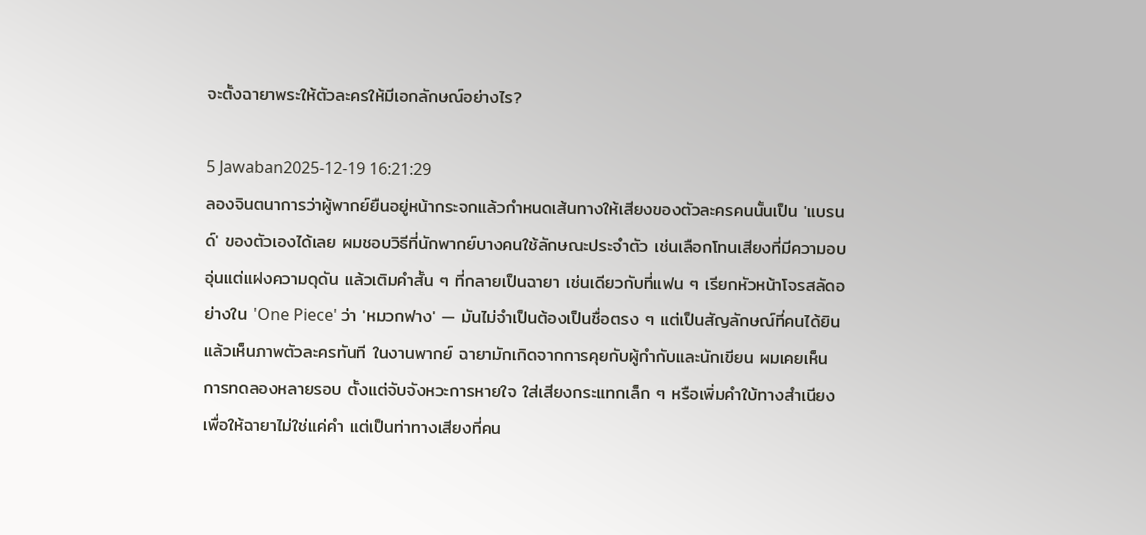จะตั้งฉายาพระให้ตัวละครให้มีเอกลักษณ์อย่างไร?

5 Jawaban2025-12-19 16:21:29
ลองจินตนาการว่าผู้พากย์ยืนอยู่หน้ากระจกแล้วกำหนดเส้นทางให้เสียงของตัวละครคนนั้นเป็น 'แบรนด์' ของตัวเองได้เลย ผมชอบวิธีที่นักพากย์บางคนใช้ลักษณะประจำตัว เช่นเลือกโทนเสียงที่มีความอบอุ่นแต่แฝงความดุดัน แล้วเติมคำสั้น ๆ ที่กลายเป็นฉายา เช่นเดียวกับที่แฟน ๆ เรียกหัวหน้าโจรสลัดอย่างใน 'One Piece' ว่า 'หมวกฟาง' — มันไม่จำเป็นต้องเป็นชื่อตรง ๆ แต่เป็นสัญลักษณ์ที่คนได้ยินแล้วเห็นภาพตัวละครทันที ในงานพากย์ ฉายามักเกิดจากการคุยกับผู้กำกับและนักเขียน ผมเคยเห็นการทดลองหลายรอบ ตั้งแต่จับจังหวะการหายใจ ใส่เสียงกระแทกเล็ก ๆ หรือเพิ่มคำใบ้ทางสำเนียง เพื่อให้ฉายาไม่ใช่แค่คำ แต่เป็นท่าทางเสียงที่คน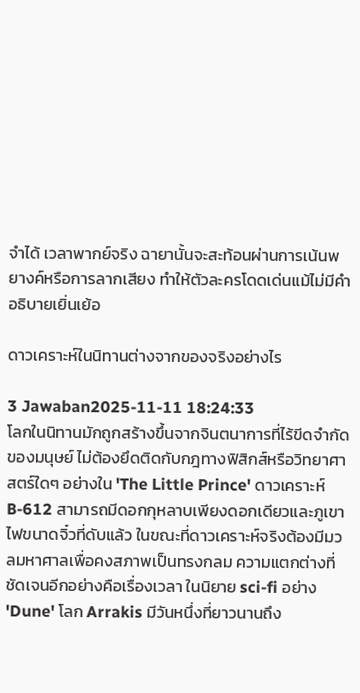จำได้ เวลาพากย์จริง ฉายานั้นจะสะท้อนผ่านการเน้นพยางค์หรือการลากเสียง ทำให้ตัวละครโดดเด่นแม้ไม่มีคำอธิบายเยิ่นเย้อ

ดาวเคราะห์ในนิทานต่างจากของจริงอย่างไร

3 Jawaban2025-11-11 18:24:33
โลกในนิทานมักถูกสร้างขึ้นจากจินตนาการที่ไร้ขีดจำกัดของมนุษย์ ไม่ต้องยึดติดกับกฎทางฟิสิกส์หรือวิทยาศาสตร์ใดๆ อย่างใน 'The Little Prince' ดาวเคราะห์ B-612 สามารถมีดอกกุหลาบเพียงดอกเดียวและภูเขาไฟขนาดจิ๋วที่ดับแล้ว ในขณะที่ดาวเคราะห์จริงต้องมีมวลมหาศาลเพื่อคงสภาพเป็นทรงกลม ความแตกต่างที่ชัดเจนอีกอย่างคือเรื่องเวลา ในนิยาย sci-fi อย่าง 'Dune' โลก Arrakis มีวันหนึ่งที่ยาวนานถึง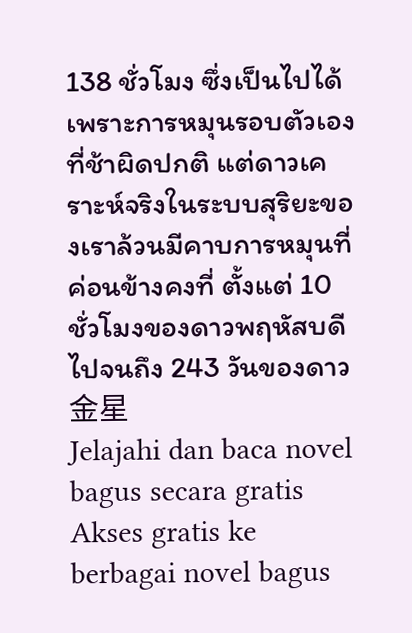138 ชั่วโมง ซึ่งเป็นไปได้เพราะการหมุนรอบตัวเองที่ช้าผิดปกติ แต่ดาวเคราะห์จริงในระบบสุริยะของเราล้วนมีคาบการหมุนที่ค่อนข้างคงที่ ตั้งแต่ 10 ชั่วโมงของดาวพฤหัสบดีไปจนถึง 243 วันของดาว金星
Jelajahi dan baca novel bagus secara gratis
Akses gratis ke berbagai novel bagus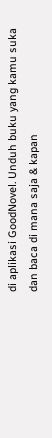di aplikasi GoodNovel. Unduh buku yang kamu suka dan baca di mana saja & kapan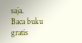saja.
Baca buku gratis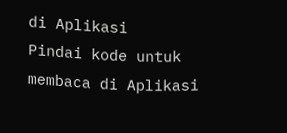di Aplikasi
Pindai kode untuk membaca di Aplikasi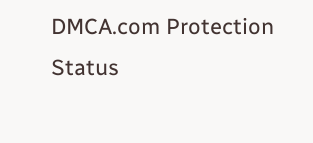DMCA.com Protection Status